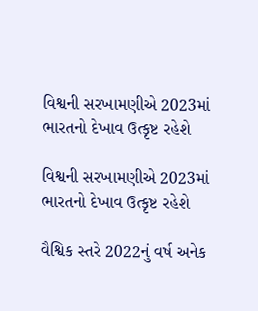વિશ્વની સરખામણીએ 2023માં ભારતનો દેખાવ ઉત્કૃષ્ટ રહેશે

વિશ્વની સરખામણીએ 2023માં ભારતનો દેખાવ ઉત્કૃષ્ટ રહેશે

વૈશ્વિક સ્તરે 2022નું વર્ષ અનેક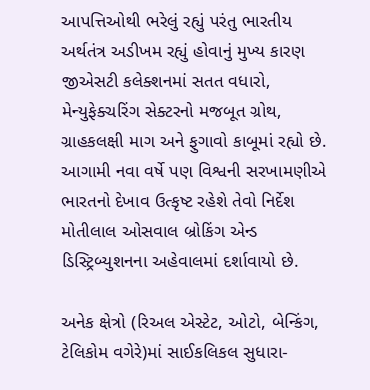આપત્તિઓથી ભરેલું રહ્યું પરંતુ ભારતીય અર્થતંત્ર અડીખમ રહ્યું હોવાનું મુખ્ય કારણ જીએસટી કલેક્શનમાં સતત વધારો, મેન્યુફેક્ચરિંગ સેક્ટરનો મજબૂત ગ્રોથ, ગ્રાહકલક્ષી માગ અને ફુગાવો કાબૂમાં રહ્યો છે. આગામી નવા વર્ષે પણ વિશ્વની સરખામણીએ ભારતનો દેખાવ ઉત્કૃષ્ટ રહેશે તેવો નિર્દેશ મોતીલાલ ઓસવાલ બ્રોકિંગ એન્ડ ડિસ્ટ્રિબ્યુશનના અહેવાલમાં દર્શાવાયો છે.

અનેક ક્ષેત્રો (રિઅલ એસ્ટેટ, ઓટો, બેન્કિંગ, ટેલિકોમ વગેરે)માં સાઈકલિકલ સુધારા-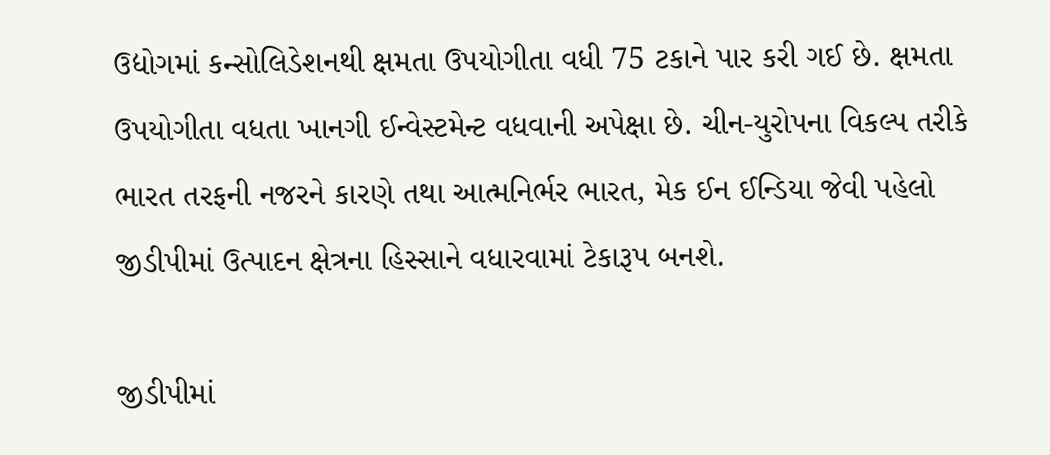ઉદ્યોગમાં કન્સોલિડેશનથી ક્ષમતા ઉપયોગીતા વધી 75 ટકાને પાર કરી ગઈ છે. ક્ષમતા ઉપયોગીતા વધતા ખાનગી ઈન્વેસ્ટમેન્ટ વધવાની અપેક્ષા છે. ચીન-યુરોપના વિકલ્પ તરીકે ભારત તરફની નજરને કારણે તથા આત્મનિર્ભર ભારત, મેક ઈન ઈન્ડિયા જેવી પહેલો જીડીપીમાં ઉત્પાદન ક્ષેત્રના હિસ્સાને વધારવામાં ટેકારૂપ બનશે.

જીડીપીમાં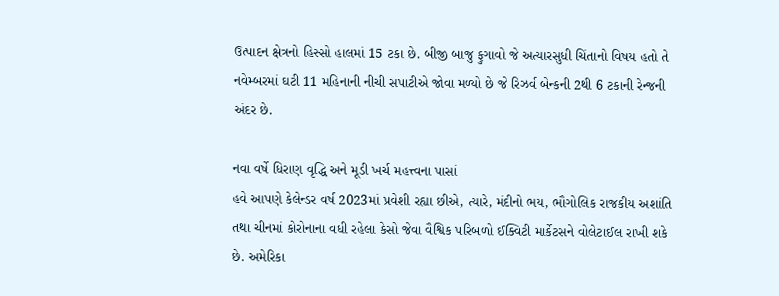ઉત્પાદન ક્ષેત્રનો હિસ્સો હાલમાં 15 ટકા છે. બીજી બાજુ ફુગાવો જે અત્યારસુધી ચિંતાનો વિષય હતો તે નવેમ્બરમાં ઘટી 11 મહિનાની નીચી સપાટીએ જોવા મળ્યો છે જે રિઝર્વ બેન્કની 2થી 6 ટકાની રેન્જની અંદર છે.

નવા વર્ષે ધિરાણ વૃદ્ધિ અને મૂડી ખર્ચ મહત્ત્વના પાસાં
હવે આપણે કેલેન્ડર વર્ષ 2023માં પ્રવેશી રહ્યા છીએ, ત્યારે, મંદીનો ભય, ભૌગોલિક રાજકીય અશાંતિ તથા ચીનમાં કોરોનાના વધી રહેલા કેસો જેવા વૈશ્વિક પરિબળો ઈક્વિટી માર્કેટસને વોલેટાઈલ રાખી શકે છે. અમેરિકા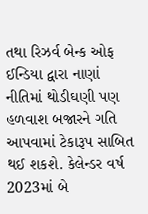તથા રિઝર્વ બેન્ક ઓફ ઈન્ડિયા દ્વારા નાણાં નીતિમાં થોડીઘણી પણ હળવાશ બજારને ગતિ આપવામાં ટેકારૂપ સાબિત થઈ શકશે. કેલેન્ડર વર્ષ 2023માં બે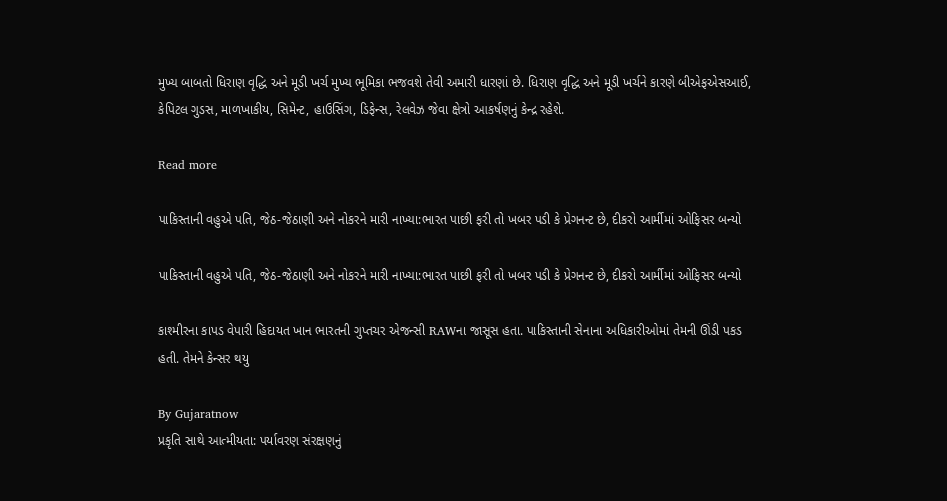મુખ્ય બાબતો ધિરાણ વૃદ્ધિ અને મૂડી ખર્ચ મુખ્ય ભૂમિકા ભજવશે તેવી અમારી ધારણાં છે. ધિરાણ વૃદ્ધિ અને મૂડી ખર્ચને કારણે બીએફએસઆઈ, કેપિટલ ગુડસ, માળખાકીય, સિમેન્ટ, હાઉસિંગ, ડિફેન્સ, રેલવેઝ જેવા ક્ષેત્રો આકર્ષણનું કેન્દ્ર રહેશે.

Read more

પાકિસ્તાની વહુએ પતિ, જેઠ-જેઠાણી અને નોકરને મારી નાખ્યા:ભારત પાછી ફરી તો ખબર પડી કે પ્રેગનન્ટ છે, દીકરો આર્મીમાં ઓફિસર બન્યો

પાકિસ્તાની વહુએ પતિ, જેઠ-જેઠાણી અને નોકરને મારી નાખ્યા:ભારત પાછી ફરી તો ખબર પડી કે પ્રેગનન્ટ છે, દીકરો આર્મીમાં ઓફિસર બન્યો

કાશ્મીરના કાપડ વેપારી હિદાયત ખાન ભારતની ગુપ્તચર એજન્સી RAWના જાસૂસ હતા. પાકિસ્તાની સેનાના અધિકારીઓમાં તેમની ઊંડી પકડ હતી. તેમને કેન્સર થયુ

By Gujaratnow
પ્રકૃતિ સાથે આત્મીયતા: પર્યાવરણ સંરક્ષણનું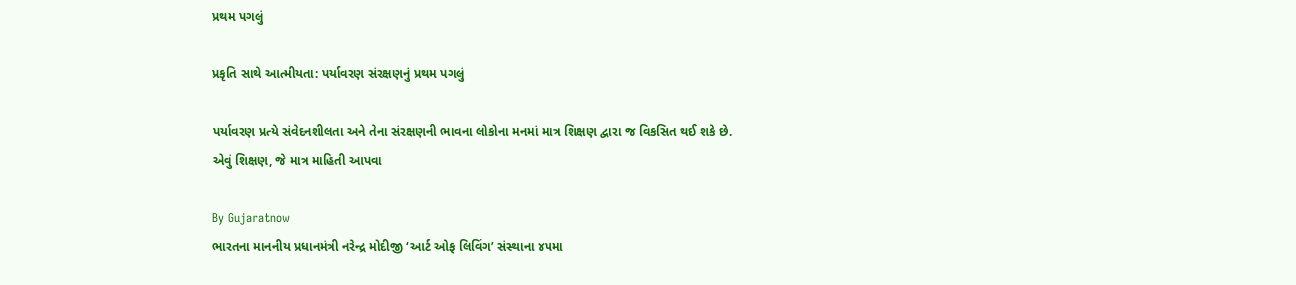પ્રથમ પગલું

પ્રકૃતિ સાથે આત્મીયતા: પર્યાવરણ સંરક્ષણનું પ્રથમ પગલું

પર્યાવરણ પ્રત્યે સંવેદનશીલતા અને તેના સંરક્ષણની ભાવના લોકોના મનમાં માત્ર શિક્ષણ દ્વારા જ વિકસિત થઈ શકે છે. એવું શિક્ષણ, જે માત્ર માહિતી આપવા

By Gujaratnow
ભારતના માનનીય પ્રધાનમંત્રી નરેન્દ્ર મોદીજી ‘આર્ટ ઓફ લિવિંગ’ સંસ્થાના ૪૫મા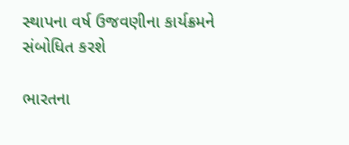સ્થાપના વર્ષ ઉજવણીના કાર્યક્રમને સંબોધિત કરશે

ભારતના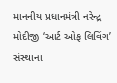માનનીય પ્રધાનમંત્રી નરેન્દ્ર મોદીજી ‘આર્ટ ઓફ લિવિંગ’ સંસ્થાના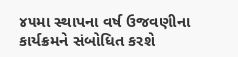૪૫મા સ્થાપના વર્ષ ઉજવણીના કાર્યક્રમને સંબોધિત કરશે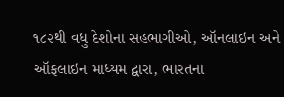૧૮૨થી વધુ દેશોના સહભાગીઓ, ઑનલાઇન અને ઑફલાઇન માધ્યમ દ્વારા, ભારતના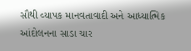સૌથી વ્યાપક માનવતાવાદી અને આધ્યાત્મિક આંદોલનના સાડા ચાર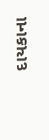દાયકાના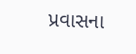પ્રવાસના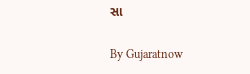સા

By Gujaratnow